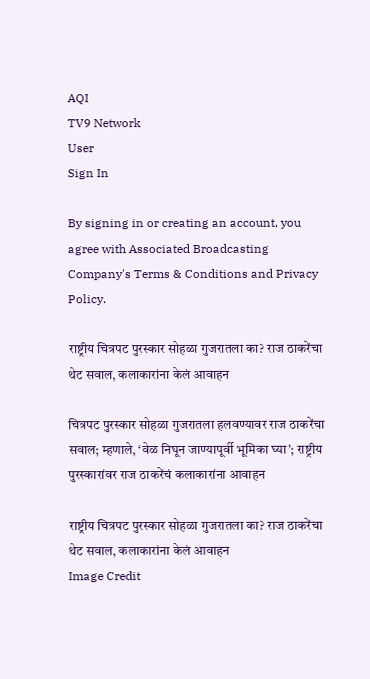AQI
TV9 Network
User
Sign In

By signing in or creating an account, you agree with Associated Broadcasting Company's Terms & Conditions and Privacy Policy.

राष्ट्रीय चित्रपट पुरस्कार सोहळा गुजरातला का? राज ठाकरेंचा थेट सवाल, कलाकारांना केलं आवाहन

चित्रपट पुरस्कार सोहळा गुजरातला हलवण्यावर राज ठाकरेंचा सवाल; म्हणाले, ‘वेळ निघून जाण्यापूर्वी भूमिका घ्या’; राष्ट्रीय पुरस्कारांवर राज ठाकरेंचं कलाकारांना आवाहन

राष्ट्रीय चित्रपट पुरस्कार सोहळा गुजरातला का? राज ठाकरेंचा थेट सवाल, कलाकारांना केलं आवाहन
Image Credit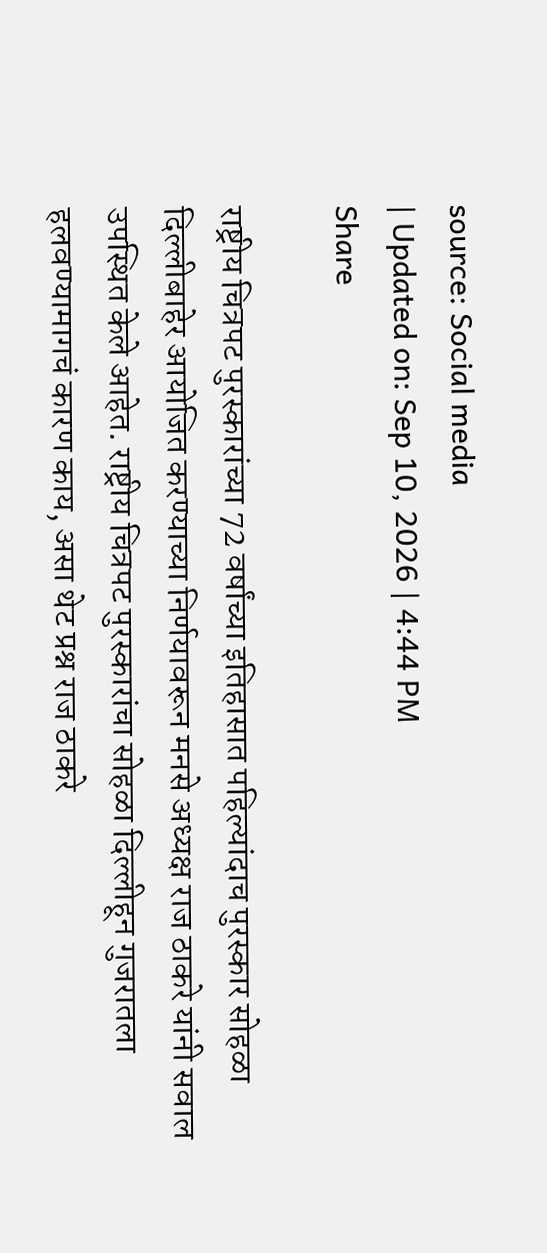source: Social media
| Updated on: Sep 10, 2026 | 4:44 PM
Share

राष्ट्रीय चित्रपट पुरस्कारांच्या 72 वर्षांच्या इतिहासात पहिल्यांदाच पुरस्कार सोहळा दिल्लीबाहेर आयोजित करण्याच्या निर्णयावरून मनसे अध्यक्ष राज ठाकरे यांनी सवाल उपस्थित केले आहेत. राष्ट्रीय चित्रपट पुरस्कारांचा सोहळा दिल्लीहून गुजरातला हलवण्यामागचं कारण काय, असा थेट प्रश्न राज ठाकरे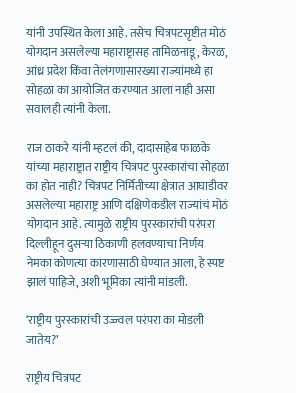यांनी उपस्थित केला आहे. तसेच चित्रपटसृष्टीत मोठं योगदान असलेल्या महाराष्ट्रासह तामिळनाडू, केरळ, आंध्र प्रदेश किंवा तेलंगणासारख्या राज्यांमध्ये हा सोहळा का आयोजित करण्यात आला नाही असा सवालही त्यांनी केला.

राज ठाकरे यांनी म्हटलं की, दादासाहेब फाळके यांच्या महाराष्ट्रात राष्ट्रीय चित्रपट पुरस्कारांचा सोहळा का होत नाही? चित्रपट निर्मितीच्या क्षेत्रात आघाडीवर असलेल्या महाराष्ट्र आणि दक्षिणेकडील राज्यांचं मोठं योगदान आहे. त्यामुळे राष्ट्रीय पुरस्कारांची परंपरा दिल्लीहून दुसऱ्या ठिकाणी हलवण्याचा निर्णय नेमका कोणत्या कारणासाठी घेण्यात आला, हे स्पष्ट झालं पाहिजे, अशी भूमिका त्यांनी मांडली.

‘राष्ट्रीय पुरस्कारांची उज्ज्वल परंपरा का मोडली जातेय?’

राष्ट्रीय चित्रपट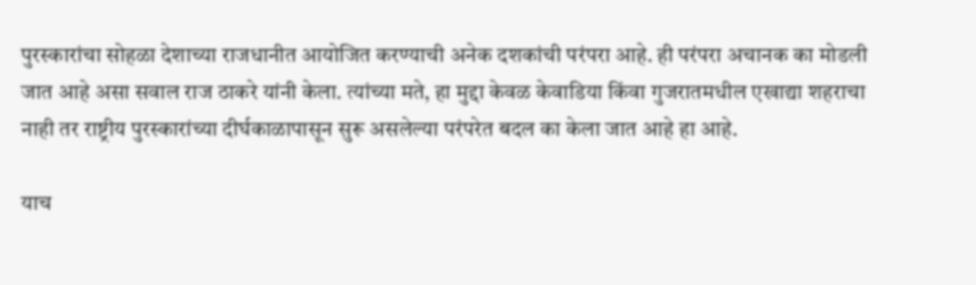पुरस्कारांचा सोहळा देशाच्या राजधानीत आयोजित करण्याची अनेक दशकांची परंपरा आहे. ही परंपरा अचानक का मोडली जात आहे असा सवाल राज ठाकरे यांनी केला. त्यांच्या मते, हा मुद्दा केवळ केवाडिया किंवा गुजरातमधील एखाद्या शहराचा नाही तर राष्ट्रीय पुरस्कारांच्या दीर्घकाळापासून सुरू असलेल्या परंपरेत बदल का केला जात आहे हा आहे.

याच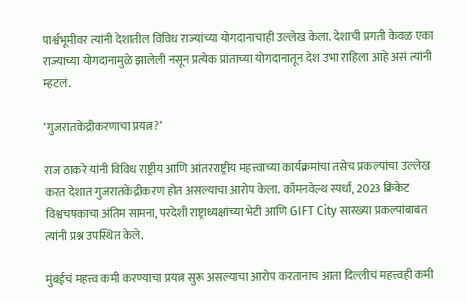पार्श्वभूमीवर त्यांनी देशातील विविध राज्यांच्या योगदानाचाही उल्लेख केला. देशाची प्रगती केवळ एका राज्याच्या योगदानामुळे झालेली नसून प्रत्येक प्रांताच्या योगदानातून देश उभा राहिला आहे असं त्यांनी म्हटलं.

‘गुजरातकेंद्रीकरणाचा प्रयत्न?’

राज ठाकरे यांनी विविध राष्ट्रीय आणि आंतरराष्ट्रीय महत्त्वाच्या कार्यक्रमांचा तसेच प्रकल्पांचा उल्लेख करत देशात गुजरातकेंद्रीकरण होत असल्याचा आरोप केला. कॉमनवेल्थ स्पर्धा, 2023 क्रिकेट विश्वचषकाचा अंतिम सामना, परदेशी राष्ट्राध्यक्षांच्या भेटी आणि GIFT City सारख्या प्रकल्पांबाबत त्यांनी प्रश्न उपस्थित केले.

मुंबईचं महत्त्व कमी करण्याचा प्रयत्न सुरू असल्याचा आरोप करतानाच आता दिल्लीचं महत्त्वही कमी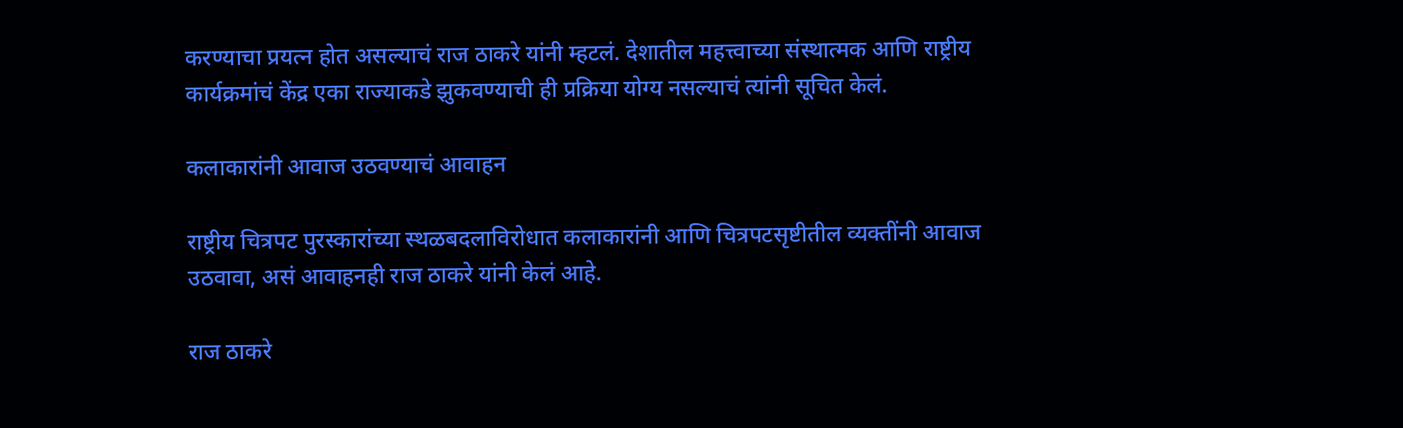करण्याचा प्रयत्न होत असल्याचं राज ठाकरे यांनी म्हटलं. देशातील महत्त्वाच्या संस्थात्मक आणि राष्ट्रीय कार्यक्रमांचं केंद्र एका राज्याकडे झुकवण्याची ही प्रक्रिया योग्य नसल्याचं त्यांनी सूचित केलं.

कलाकारांनी आवाज उठवण्याचं आवाहन

राष्ट्रीय चित्रपट पुरस्कारांच्या स्थळबदलाविरोधात कलाकारांनी आणि चित्रपटसृष्टीतील व्यक्तींनी आवाज उठवावा, असं आवाहनही राज ठाकरे यांनी केलं आहे.

राज ठाकरे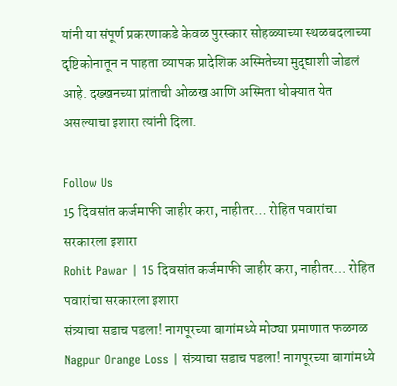यांनी या संपूर्ण प्रकरणाकडे केवळ पुरस्कार सोहळ्याच्या स्थळबदलाच्या दृष्टिकोनातून न पाहता व्यापक प्रादेशिक अस्मितेच्या मुद्द्याशी जोडलं आहे. दख्खनच्या प्रांताची ओळख आणि अस्मिता धोक्यात येत असल्याचा इशारा त्यांनी दिला.

Follow Us
15 दिवसांत कर्जमाफी जाहीर करा, नाहीतर… रोहित पवारांचा सरकारला इशारा
Rohit Pawar | 15 दिवसांत कर्जमाफी जाहीर करा, नाहीतर… रोहित पवारांचा सरकारला इशारा
संत्र्याचा सडाच पडला! नागपूरच्या बागांमध्ये मोठ्या प्रमाणात फळगळ
Nagpur Orange Loss | संत्र्याचा सडाच पडला! नागपूरच्या बागांमध्ये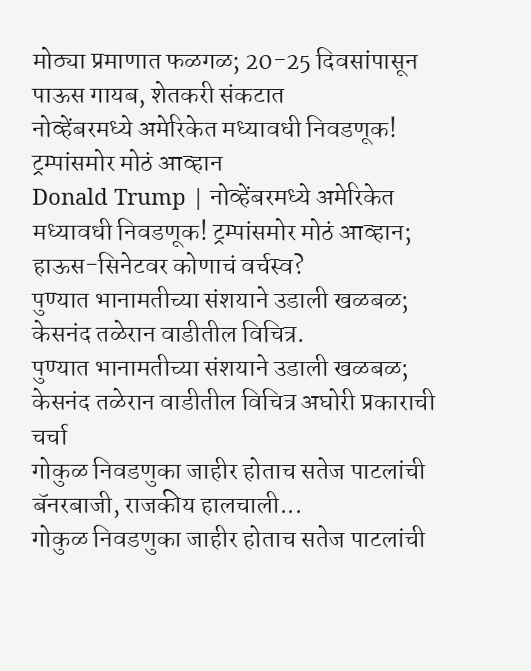मोठ्या प्रमाणात फळगळ; 20-25 दिवसांपासून पाऊस गायब, शेतकरी संकटात
नोव्हेंबरमध्ये अमेरिकेत मध्यावधी निवडणूक! ट्रम्पांसमोर मोठं आव्हान
Donald Trump | नोव्हेंबरमध्ये अमेरिकेत मध्यावधी निवडणूक! ट्रम्पांसमोर मोठं आव्हान; हाऊस-सिनेटवर कोणाचं वर्चस्व?
पुण्यात भानामतीच्या संशयाने उडाली खळबळ; केसनंद तळेरान वाडीतील विचित्र.
पुण्यात भानामतीच्या संशयाने उडाली खळबळ; केसनंद तळेरान वाडीतील विचित्र अघोरी प्रकाराची चर्चा
गोकुळ निवडणुका जाहीर होताच सतेज पाटलांची बॅनरबाजी, राजकीय हालचाली...
गोकुळ निवडणुका जाहीर होताच सतेज पाटलांची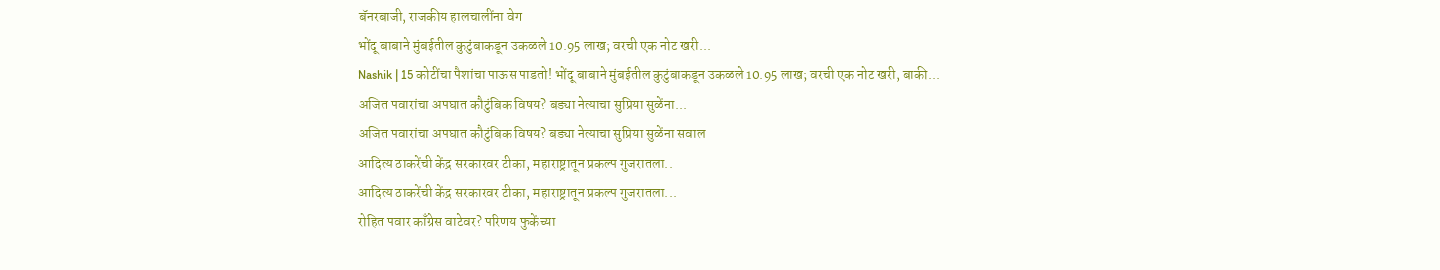बॅनरबाजी, राजकीय हालचालींना वेग
भोंदू बाबाने मुंबईतील कुटुंबाकडून उकळले 10.95 लाख; वरची एक नोट खरी...
Nashik | 15 कोटींचा पैशांचा पाऊस पाडतो! भोंदू बाबाने मुंबईतील कुटुंबाकडून उकळले 10.95 लाख; वरची एक नोट खरी, बाकी...
अजित पवारांचा अपघात कौटुंबिक विषय? बड्या नेत्याचा सुप्रिया सुळेंना...
अजित पवारांचा अपघात कौटुंबिक विषय? बड्या नेत्याचा सुप्रिया सुळेंना सवाल
आदित्य ठाकरेंची केंद्र सरकारवर टीका, महाराष्ट्रातून प्रकल्प गुजरातला..
आदित्य ठाकरेंची केंद्र सरकारवर टीका, महाराष्ट्रातून प्रकल्प गुजरातला...
रोहित पवार काँग्रेस वाटेवर? परिणय फुकेंच्या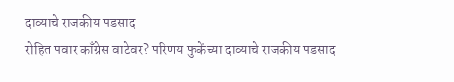दाव्याचे राजकीय पडसाद
रोहित पवार काँग्रेस वाटेवर? परिणय फुकेंच्या दाव्याचे राजकीय पडसाद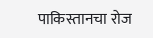पाकिस्तानचा रोज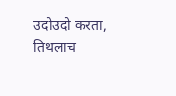उदोउदो करता, तिथलाच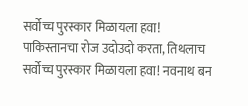सर्वोच्च पुरस्कार मिळायला हवा!
पाकिस्तानचा रोज उदोउदो करता, तिथलाच सर्वोच्च पुरस्कार मिळायला हवा! नवनाथ बन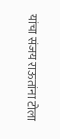यांचा संजय राऊतांना टोला